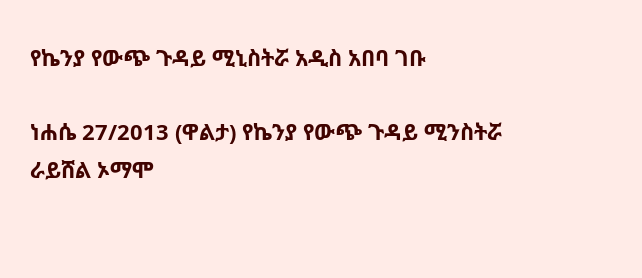የኬንያ የውጭ ጉዳይ ሚኒስትሯ አዲስ አበባ ገቡ

ነሐሴ 27/2013 (ዋልታ) የኬንያ የውጭ ጉዳይ ሚንስትሯ ራይሸል ኦማሞ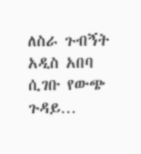ለስራ ጉብኝት አዲስ አበባ ሲገቡ የውጭ ጉዳይ…